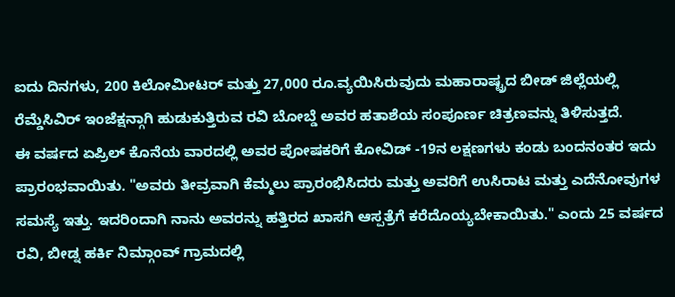ಐದು ದಿನಗಳು, 200 ಕಿಲೋಮೀಟರ್ ಮತ್ತು 27,000 ರೂ.ವ್ಯಯಿಸಿರುವುದು ಮಹಾರಾಷ್ಟ್ರದ ಬೀಡ್ ಜಿಲ್ಲೆಯಲ್ಲಿ ರೆಮ್ಡೆಸಿವಿರ್ ಇಂಜೆಕ್ಷನ್ಗಾಗಿ ಹುಡುಕುತ್ತಿರುವ ರವಿ ಬೋಬ್ಡೆ ಅವರ ಹತಾಶೆಯ ಸಂಪೂರ್ಣ ಚಿತ್ರಣವನ್ನು ತಿಳಿಸುತ್ತದೆ.
ಈ ವರ್ಷದ ಏಪ್ರಿಲ್ ಕೊನೆಯ ವಾರದಲ್ಲಿ ಅವರ ಪೋಷಕರಿಗೆ ಕೋವಿಡ್ -19ನ ಲಕ್ಷಣಗಳು ಕಂಡು ಬಂದನಂತರ ಇದು ಪ್ರಾರಂಭವಾಯಿತು. "ಅವರು ತೀವ್ರವಾಗಿ ಕೆಮ್ಮಲು ಪ್ರಾರಂಭಿಸಿದರು ಮತ್ತು ಅವರಿಗೆ ಉಸಿರಾಟ ಮತ್ತು ಎದೆನೋವುಗಳ ಸಮಸ್ಯೆ ಇತ್ತು. ಇದರಿಂದಾಗಿ ನಾನು ಅವರನ್ನು ಹತ್ತಿರದ ಖಾಸಗಿ ಆಸ್ಪತ್ರೆಗೆ ಕರೆದೊಯ್ಯಬೇಕಾಯಿತು." ಎಂದು 25 ವರ್ಷದ ರವಿ, ಬೀಡ್ನ ಹರ್ಕಿ ನಿಮ್ಗಾಂವ್ ಗ್ರಾಮದಲ್ಲಿ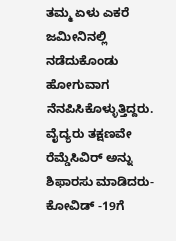ತಮ್ಮ ಏಳು ಎಕರೆ ಜಮೀನಿನಲ್ಲಿ ನಡೆದುಕೊಂಡು ಹೋಗುವಾಗ ನೆನಪಿಸಿಕೊಳ್ಳುತ್ತಿದ್ದರು.
ವೈದ್ಯರು ತಕ್ಷಣವೇ ರೆಮ್ಡೆಸಿವಿರ್ ಅನ್ನು ಶಿಫಾರಸು ಮಾಡಿದರು-ಕೋವಿಡ್ -19ಗೆ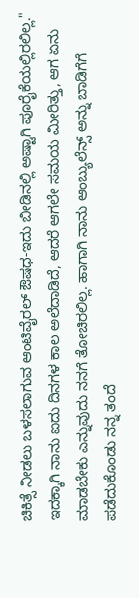ಚಿಕಿತ್ಸೆ ನೀಡಲು ಬಳಸಲಾಗುವ ಆಂಟಿವೈರಲ್ ಔಷಧ-ಇದು ಬೀಡಿನಲ್ಲಿ ಅಷ್ಟಾಗಿ ಪೂರೈಕೆಯಲ್ಲಿರಲಿಲ್ಲ." ಇದಕ್ಕಾಗಿ ನಾನು ಐದು ದಿನಗಳ ಕಾಲ ಅಲೆದಾಡಿದೆ, ಆದರೆ ಆಗಲೇ ಸಮಯ ಮೀರಿತ್ತು, ಆಗ ಏನು ಮಾಡಬೇಕು ಎನ್ನುವುದು ನನಗೆ ತೋಚಿರಲಿಲ್ಲ. ಹಾಗಾಗಿ ನಾನು ಆಂಬ್ಯುಲೆನ್ಸ್ ಅನ್ನು ಬಾಡಿಗೆಗೆ ಪಡೆದುಕೊಂಡು ನನ್ನ ತಂದೆ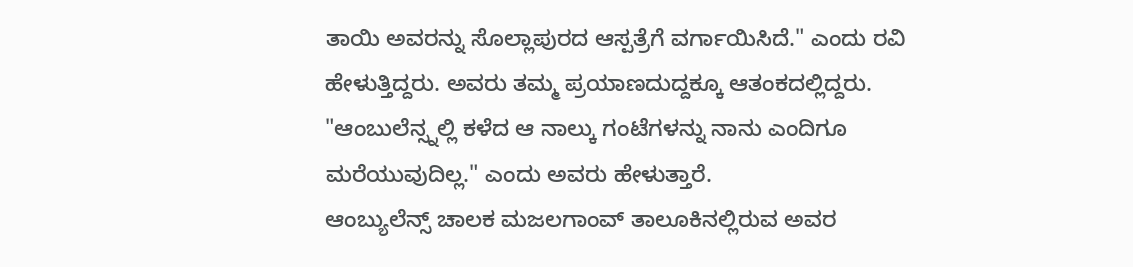ತಾಯಿ ಅವರನ್ನು ಸೊಲ್ಲಾಪುರದ ಆಸ್ಪತ್ರೆಗೆ ವರ್ಗಾಯಿಸಿದೆ." ಎಂದು ರವಿ ಹೇಳುತ್ತಿದ್ದರು. ಅವರು ತಮ್ಮ ಪ್ರಯಾಣದುದ್ದಕ್ಕೂ ಆತಂಕದಲ್ಲಿದ್ದರು. "ಆಂಬುಲೆನ್ಸ್ನಲ್ಲಿ ಕಳೆದ ಆ ನಾಲ್ಕು ಗಂಟೆಗಳನ್ನು ನಾನು ಎಂದಿಗೂ ಮರೆಯುವುದಿಲ್ಲ." ಎಂದು ಅವರು ಹೇಳುತ್ತಾರೆ.
ಆಂಬ್ಯುಲೆನ್ಸ್ ಚಾಲಕ ಮಜಲಗಾಂವ್ ತಾಲೂಕಿನಲ್ಲಿರುವ ಅವರ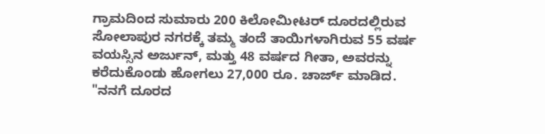ಗ್ರಾಮದಿಂದ ಸುಮಾರು 200 ಕಿಲೋಮೀಟರ್ ದೂರದಲ್ಲಿರುವ ಸೋಲಾಪುರ ನಗರಕ್ಕೆ ತಮ್ಮ ತಂದೆ ತಾಯಿಗಳಾಗಿರುವ 55 ವರ್ಷ ವಯಸ್ಸಿನ ಅರ್ಜುನ್, ಮತ್ತು 48 ವರ್ಷದ ಗೀತಾ, ಅವರನ್ನು ಕರೆದುಕೊಂಡು ಹೋಗಲು 27,000 ರೂ. ಚಾರ್ಜ್ ಮಾಡಿದ. "ನನಗೆ ದೂರದ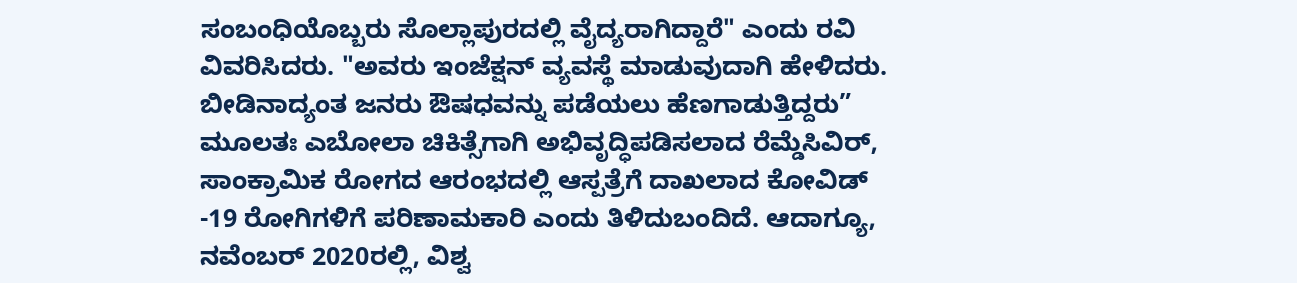ಸಂಬಂಧಿಯೊಬ್ಬರು ಸೊಲ್ಲಾಪುರದಲ್ಲಿ ವೈದ್ಯರಾಗಿದ್ದಾರೆ" ಎಂದು ರವಿ ವಿವರಿಸಿದರು. "ಅವರು ಇಂಜೆಕ್ಷನ್ ವ್ಯವಸ್ಥೆ ಮಾಡುವುದಾಗಿ ಹೇಳಿದರು. ಬೀಡಿನಾದ್ಯಂತ ಜನರು ಔಷಧವನ್ನು ಪಡೆಯಲು ಹೆಣಗಾಡುತ್ತಿದ್ದರು”
ಮೂಲತಃ ಎಬೋಲಾ ಚಿಕಿತ್ಸೆಗಾಗಿ ಅಭಿವೃದ್ಧಿಪಡಿಸಲಾದ ರೆಮ್ಡೆಸಿವಿರ್, ಸಾಂಕ್ರಾಮಿಕ ರೋಗದ ಆರಂಭದಲ್ಲಿ ಆಸ್ಪತ್ರೆಗೆ ದಾಖಲಾದ ಕೋವಿಡ್ -19 ರೋಗಿಗಳಿಗೆ ಪರಿಣಾಮಕಾರಿ ಎಂದು ತಿಳಿದುಬಂದಿದೆ. ಆದಾಗ್ಯೂ, ನವೆಂಬರ್ 2020ರಲ್ಲಿ, ವಿಶ್ವ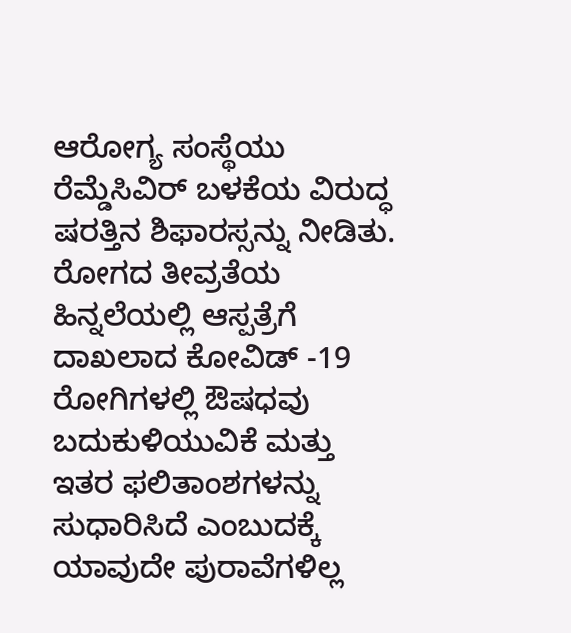ಆರೋಗ್ಯ ಸಂಸ್ಥೆಯು ರೆಮ್ಡೆಸಿವಿರ್ ಬಳಕೆಯ ವಿರುದ್ಧ ಷರತ್ತಿನ ಶಿಫಾರಸ್ಸನ್ನು ನೀಡಿತು. ರೋಗದ ತೀವ್ರತೆಯ ಹಿನ್ನಲೆಯಲ್ಲಿ ಆಸ್ಪತ್ರೆಗೆ ದಾಖಲಾದ ಕೋವಿಡ್ -19 ರೋಗಿಗಳಲ್ಲಿ ಔಷಧವು ಬದುಕುಳಿಯುವಿಕೆ ಮತ್ತು ಇತರ ಫಲಿತಾಂಶಗಳನ್ನು ಸುಧಾರಿಸಿದೆ ಎಂಬುದಕ್ಕೆ ಯಾವುದೇ ಪುರಾವೆಗಳಿಲ್ಲ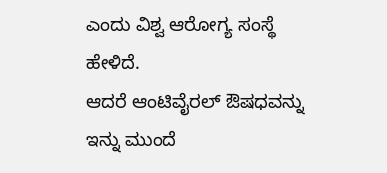ಎಂದು ವಿಶ್ವ ಆರೋಗ್ಯ ಸಂಸ್ಥೆ ಹೇಳಿದೆ.
ಆದರೆ ಆಂಟಿವೈರಲ್ ಔಷಧವನ್ನು ಇನ್ನು ಮುಂದೆ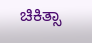ಚಿಕಿತ್ಸಾ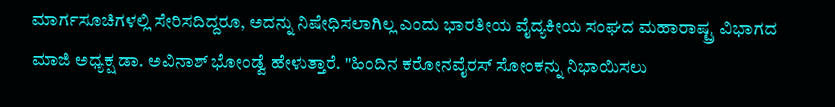ಮಾರ್ಗಸೂಚಿಗಳಲ್ಲಿ ಸೇರಿಸದಿದ್ದರೂ, ಅದನ್ನು ನಿಷೇಧಿಸಲಾಗಿಲ್ಲ ಎಂದು ಭಾರತೀಯ ವೈದ್ಯಕೀಯ ಸಂಘದ ಮಹಾರಾಷ್ಟ್ರ ವಿಭಾಗದ ಮಾಜಿ ಅಧ್ಯಕ್ಷ ಡಾ. ಅವಿನಾಶ್ ಭೋಂಡ್ವೆ ಹೇಳುತ್ತಾರೆ. "ಹಿಂದಿನ ಕರೋನವೈರಸ್ ಸೋಂಕನ್ನು ನಿಭಾಯಿಸಲು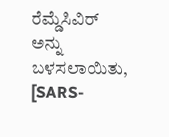ರೆಮ್ಡೆಸಿವಿರ್ ಅನ್ನು ಬಳಸಲಾಯಿತು, [SARS-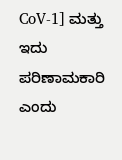CoV-1] ಮತ್ತು ಇದು ಪರಿಣಾಮಕಾರಿ ಎಂದು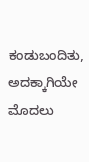ಕಂಡುಬಂದಿತು, ಅದಕ್ಕಾಗಿಯೇ ಮೊದಲು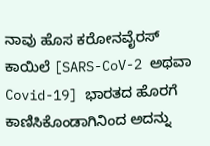ನಾವು ಹೊಸ ಕರೋನವೈರಸ್ ಕಾಯಿಲೆ [SARS-CoV-2 ಅಥವಾ Covid-19] ಭಾರತದ ಹೊರಗೆ ಕಾಣಿಸಿಕೊಂಡಾಗಿನಿಂದ ಅದನ್ನು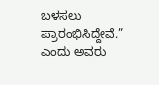ಬಳಸಲು ಪ್ರಾರಂಭಿಸಿದ್ದೇವೆ.” ಎಂದು ಅವರು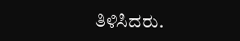ತಿಳಿಸಿದರು.